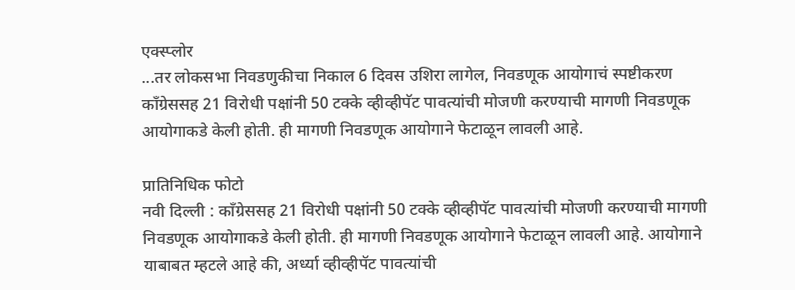एक्स्प्लोर
...तर लोकसभा निवडणुकीचा निकाल 6 दिवस उशिरा लागेल, निवडणूक आयोगाचं स्पष्टीकरण
काँग्रेससह 21 विरोधी पक्षांनी 50 टक्के व्हीव्हीपॅट पावत्यांची मोजणी करण्याची मागणी निवडणूक आयोगाकडे केली होती. ही मागणी निवडणूक आयोगाने फेटाळून लावली आहे.

प्रातिनिधिक फोटो
नवी दिल्ली : काँग्रेससह 21 विरोधी पक्षांनी 50 टक्के व्हीव्हीपॅट पावत्यांची मोजणी करण्याची मागणी निवडणूक आयोगाकडे केली होती. ही मागणी निवडणूक आयोगाने फेटाळून लावली आहे. आयोगाने याबाबत म्हटले आहे की, अर्ध्या व्हीव्हीपॅट पावत्यांची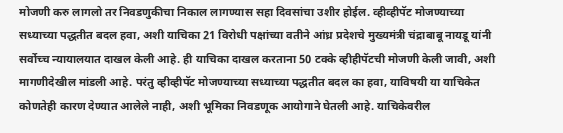मोजणी करु लागलो तर निवडणुकीचा निकाल लागण्यास सहा दिवसांचा उशीर होईल. व्हीव्हीपॅट मोजण्याच्या सध्याच्या पद्धतीत बदल हवा, अशी याचिका 21 विरोधी पक्षांच्या वतीने आंध्र प्रदेशचे मुख्यमंत्री चंद्राबाबू नायडू यांनी सर्वोच्च न्यायालयात दाखल केली आहे. ही याचिका दाखल करताना 50 टक्के व्हीहीपॅटची मोजणी केली जावी, अशी मागणीदेखील मांडली आहे. परंतु व्हीव्हीपॅट मोजण्याच्या सध्याच्या पद्धतीत बदल का हवा, याविषयी या याचिकेत कोणतेही कारण देण्यात आलेले नाही, अशी भूमिका निवडणूक आयोगाने घेतली आहे. याचिकेवरील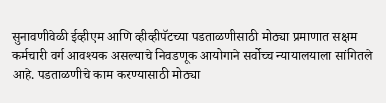सुनावणीवेळी ईव्हीएम आणि व्हीव्हीपॅटच्या पडताळणीसाठी मोठ्या प्रमाणात सक्षम कर्मचारी वर्ग आवश्यक असल्याचे निवडणूक आयोगाने सर्वोच्च न्यायालयाला सांगितले आहे. पडताळणीचे काम करण्यासाठी मोठ्या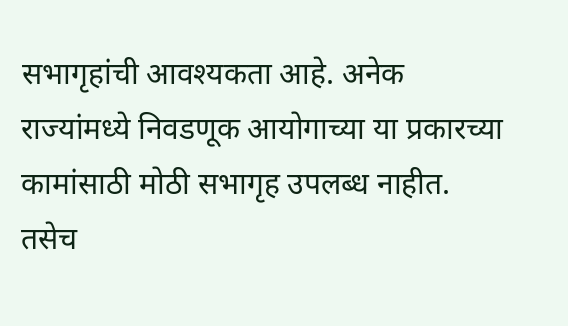सभागृहांची आवश्यकता आहे. अनेक राज्यांमध्ये निवडणूक आयोगाच्या या प्रकारच्या कामांसाठी मोठी सभागृह उपलब्ध नाहीत. तसेच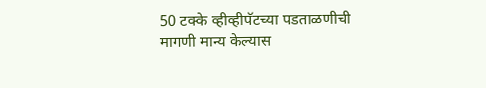50 टक्के व्हीव्हीपॅटच्या पडताळणीची मागणी मान्य केल्यास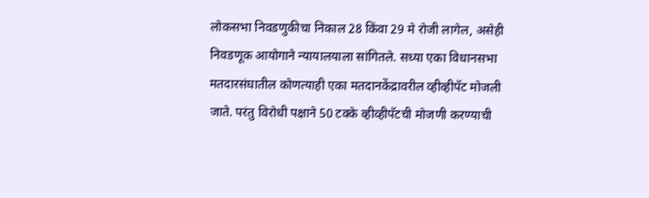लोकसभा निवडणुकीचा निकाल 28 किंवा 29 मे रोजी लागेल, असेही निवडणूक आयोगाने न्यायालयाला सांगितले. सध्या एका विधानसभा मतदारसंघातील कोणत्याही एका मतदानकेंद्रावरील व्हीव्हीपॅट मोजली जाते. परंतु विरोधी पक्षाने 50 टक्के व्हीव्हीपॅटची मोजणी करण्याची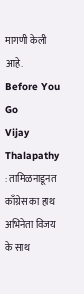मागणी केली आहे.
Before You Go
Vijay Thalapathy : तामिळनाडूनत काँग्रेस का हाथ अभिनेता विजय के साथ